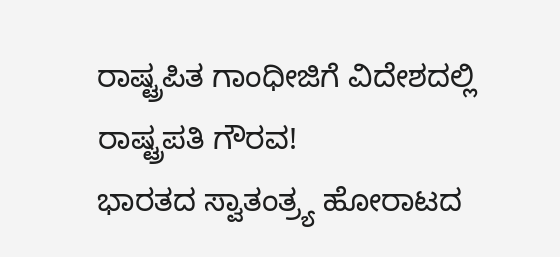ರಾಷ್ಟ್ರಪಿತ ಗಾಂಧೀಜಿಗೆ ವಿದೇಶದಲ್ಲಿ ರಾಷ್ಟ್ರಪತಿ ಗೌರವ!
ಭಾರತದ ಸ್ವಾತಂತ್ರ್ಯ ಹೋರಾಟದ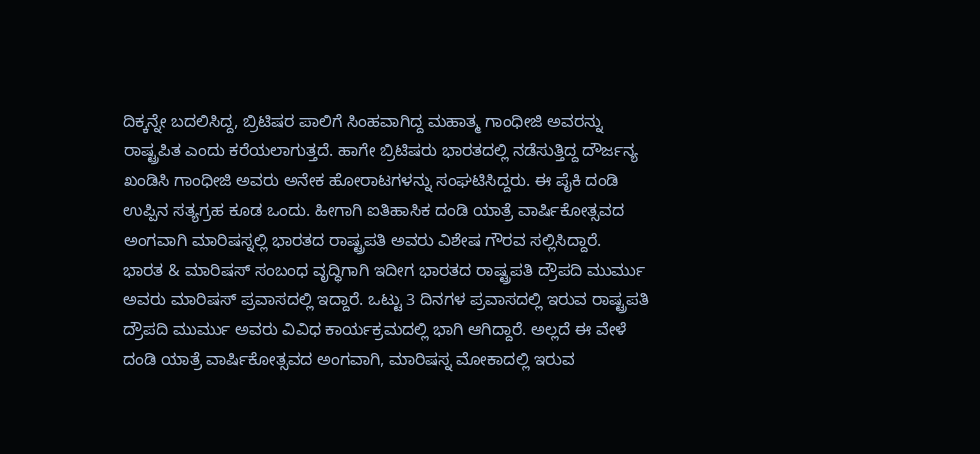ದಿಕ್ಕನ್ನೇ ಬದಲಿಸಿದ್ದ, ಬ್ರಿಟಿಷರ ಪಾಲಿಗೆ ಸಿಂಹವಾಗಿದ್ದ ಮಹಾತ್ಮ ಗಾಂಧೀಜಿ ಅವರನ್ನು ರಾಷ್ಟ್ರಪಿತ ಎಂದು ಕರೆಯಲಾಗುತ್ತದೆ. ಹಾಗೇ ಬ್ರಿಟಿಷರು ಭಾರತದಲ್ಲಿ ನಡೆಸುತ್ತಿದ್ದ ದೌರ್ಜನ್ಯ ಖಂಡಿಸಿ ಗಾಂಧೀಜಿ ಅವರು ಅನೇಕ ಹೋರಾಟಗಳನ್ನು ಸಂಘಟಿಸಿದ್ದರು. ಈ ಪೈಕಿ ದಂಡಿ ಉಪ್ಪಿನ ಸತ್ಯಗ್ರಹ ಕೂಡ ಒಂದು. ಹೀಗಾಗಿ ಐತಿಹಾಸಿಕ ದಂಡಿ ಯಾತ್ರೆ ವಾರ್ಷಿಕೋತ್ಸವದ ಅಂಗವಾಗಿ ಮಾರಿಷಸ್ನಲ್ಲಿ ಭಾರತದ ರಾಷ್ಟ್ರಪತಿ ಅವರು ವಿಶೇಷ ಗೌರವ ಸಲ್ಲಿಸಿದ್ದಾರೆ.
ಭಾರತ & ಮಾರಿಷಸ್ ಸಂಬಂಧ ವೃದ್ಧಿಗಾಗಿ ಇದೀಗ ಭಾರತದ ರಾಷ್ಟ್ರಪತಿ ದ್ರೌಪದಿ ಮುರ್ಮು ಅವರು ಮಾರಿಷಸ್ ಪ್ರವಾಸದಲ್ಲಿ ಇದ್ದಾರೆ. ಒಟ್ಟು 3 ದಿನಗಳ ಪ್ರವಾಸದಲ್ಲಿ ಇರುವ ರಾಷ್ಟ್ರಪತಿ ದ್ರೌಪದಿ ಮುರ್ಮು ಅವರು ವಿವಿಧ ಕಾರ್ಯಕ್ರಮದಲ್ಲಿ ಭಾಗಿ ಆಗಿದ್ದಾರೆ. ಅಲ್ಲದೆ ಈ ವೇಳೆ ದಂಡಿ ಯಾತ್ರೆ ವಾರ್ಷಿಕೋತ್ಸವದ ಅಂಗವಾಗಿ, ಮಾರಿಷಸ್ನ ಮೋಕಾದಲ್ಲಿ ಇರುವ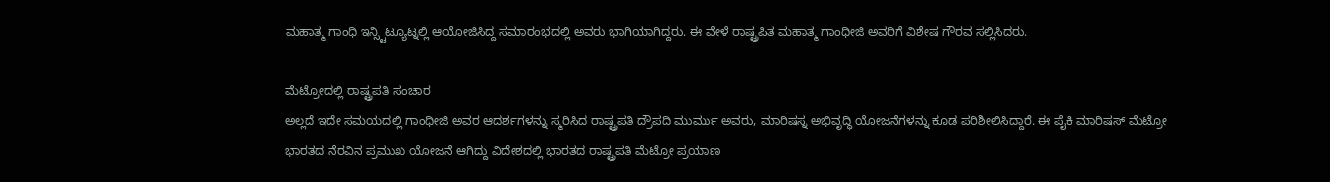ಮಹಾತ್ಮ ಗಾಂಧಿ ಇನ್ಸ್ಟಿಟ್ಯೂಟ್ನಲ್ಲಿ ಆಯೋಜಿಸಿದ್ದ ಸಮಾರಂಭದಲ್ಲಿ ಅವರು ಭಾಗಿಯಾಗಿದ್ದರು. ಈ ವೇಳೆ ರಾಷ್ಟ್ರಪಿತ ಮಹಾತ್ಮ ಗಾಂಧೀಜಿ ಅವರಿಗೆ ವಿಶೇಷ ಗೌರವ ಸಲ್ಲಿಸಿದರು.

ಮೆಟ್ರೋದಲ್ಲಿ ರಾಷ್ಟ್ರಪತಿ ಸಂಚಾರ
ಅಲ್ಲದೆ ಇದೇ ಸಮಯದಲ್ಲಿ ಗಾಂಧೀಜಿ ಅವರ ಆದರ್ಶಗಳನ್ನು ಸ್ಮರಿಸಿದ ರಾಷ್ಟ್ರಪತಿ ದ್ರೌಪದಿ ಮುರ್ಮು ಅವರು, ಮಾರಿಷಸ್ನ ಅಭಿವೃದ್ಧಿ ಯೋಜನೆಗಳನ್ನು ಕೂಡ ಪರಿಶೀಲಿಸಿದ್ದಾರೆ. ಈ ಪೈಕಿ ಮಾರಿಷಸ್ ಮೆಟ್ರೋ ಭಾರತದ ನೆರವಿನ ಪ್ರಮುಖ ಯೋಜನೆ ಆಗಿದ್ದು ವಿದೇಶದಲ್ಲಿ ಭಾರತದ ರಾಷ್ಟ್ರಪತಿ ಮೆಟ್ರೋ ಪ್ರಯಾಣ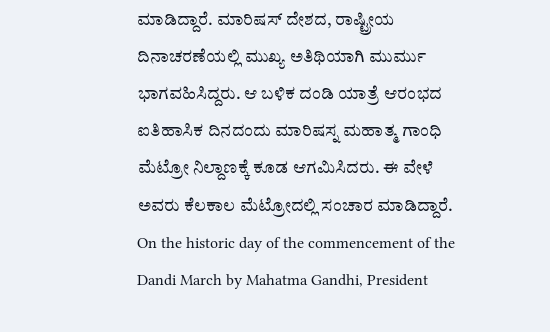ಮಾಡಿದ್ದಾರೆ. ಮಾರಿಷಸ್ ದೇಶದ, ರಾಷ್ಟ್ರೀಯ ದಿನಾಚರಣೆಯಲ್ಲಿ ಮುಖ್ಯ ಅತಿಥಿಯಾಗಿ ಮುರ್ಮು ಭಾಗವಹಿಸಿದ್ದರು. ಆ ಬಳಿಕ ದಂಡಿ ಯಾತ್ರೆ ಆರಂಭದ ಐತಿಹಾಸಿಕ ದಿನದಂದು ಮಾರಿಷಸ್ನ ಮಹಾತ್ಮ ಗಾಂಧಿ ಮೆಟ್ರೋ ನಿಲ್ದಾಣಕ್ಕೆ ಕೂಡ ಆಗಮಿಸಿದರು. ಈ ವೇಳೆ ಅವರು ಕೆಲಕಾಲ ಮೆಟ್ರೋದಲ್ಲಿ ಸಂಚಾರ ಮಾಡಿದ್ದಾರೆ.
On the historic day of the commencement of the Dandi March by Mahatma Gandhi, President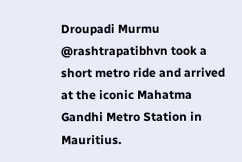Droupadi Murmu @rashtrapatibhvn took a short metro ride and arrived at the iconic Mahatma Gandhi Metro Station in Mauritius.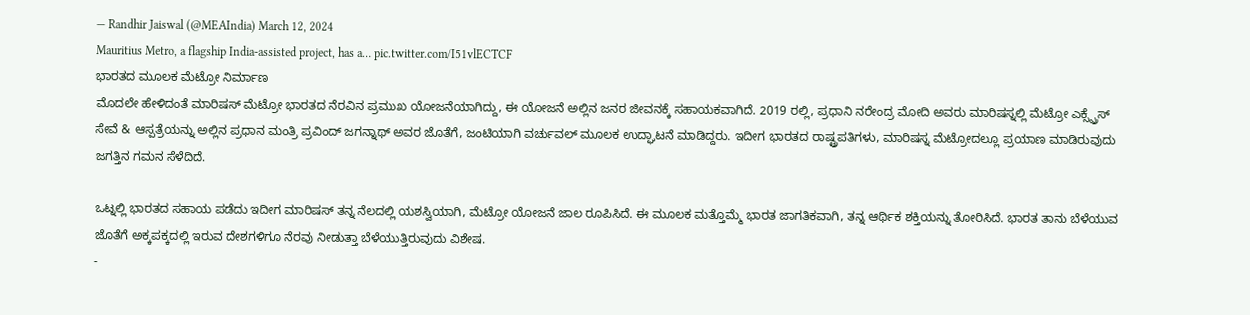— Randhir Jaiswal (@MEAIndia) March 12, 2024
Mauritius Metro, a flagship India-assisted project, has a… pic.twitter.com/I51vlECTCF
ಭಾರತದ ಮೂಲಕ ಮೆಟ್ರೋ ನಿರ್ಮಾಣ
ಮೊದಲೇ ಹೇಳಿದಂತೆ ಮಾರಿಷಸ್ ಮೆಟ್ರೋ ಭಾರತದ ನೆರವಿನ ಪ್ರಮುಖ ಯೋಜನೆಯಾಗಿದ್ದು, ಈ ಯೋಜನೆ ಅಲ್ಲಿನ ಜನರ ಜೀವನಕ್ಕೆ ಸಹಾಯಕವಾಗಿದೆ. 2019 ರಲ್ಲಿ, ಪ್ರಧಾನಿ ನರೇಂದ್ರ ಮೋದಿ ಅವರು ಮಾರಿಷಸ್ನಲ್ಲಿ ಮೆಟ್ರೋ ಎಕ್ಸ್ಪ್ರೆಸ್ ಸೇವೆ & ಆಸ್ಪತ್ರೆಯನ್ನು ಅಲ್ಲಿನ ಪ್ರಧಾನ ಮಂತ್ರಿ ಪ್ರವಿಂದ್ ಜಗನ್ನಾಥ್ ಅವರ ಜೊತೆಗೆ, ಜಂಟಿಯಾಗಿ ವರ್ಚುವಲ್ ಮೂಲಕ ಉದ್ಘಾಟನೆ ಮಾಡಿದ್ದರು. ಇದೀಗ ಭಾರತದ ರಾಷ್ಟ್ರಪತಿಗಳು, ಮಾರಿಷಸ್ನ ಮೆಟ್ರೋದಲ್ಲೂ ಪ್ರಯಾಣ ಮಾಡಿರುವುದು ಜಗತ್ತಿನ ಗಮನ ಸೆಳೆದಿದೆ.

ಒಟ್ನಲ್ಲಿ ಭಾರತದ ಸಹಾಯ ಪಡೆದು ಇದೀಗ ಮಾರಿಷಸ್ ತನ್ನ ನೆಲದಲ್ಲಿ ಯಶಸ್ವಿಯಾಗಿ, ಮೆಟ್ರೋ ಯೋಜನೆ ಜಾಲ ರೂಪಿಸಿದೆ. ಈ ಮೂಲಕ ಮತ್ತೊಮ್ಮೆ ಭಾರತ ಜಾಗತಿಕವಾಗಿ, ತನ್ನ ಆರ್ಥಿಕ ಶಕ್ತಿಯನ್ನು ತೋರಿಸಿದೆ. ಭಾರತ ತಾನು ಬೆಳೆಯುವ ಜೊತೆಗೆ ಅಕ್ಕಪಕ್ಕದಲ್ಲಿ ಇರುವ ದೇಶಗಳಿಗೂ ನೆರವು ನೀಡುತ್ತಾ ಬೆಳೆಯುತ್ತಿರುವುದು ವಿಶೇಷ.
-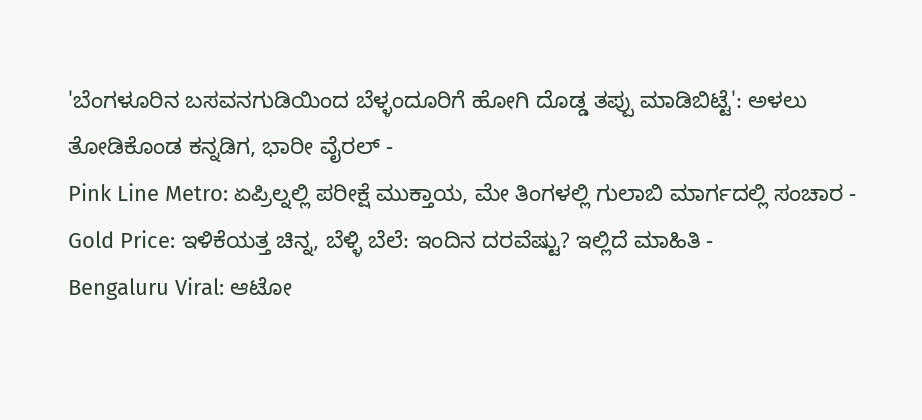'ಬೆಂಗಳೂರಿನ ಬಸವನಗುಡಿಯಿಂದ ಬೆಳ್ಳಂದೂರಿಗೆ ಹೋಗಿ ದೊಡ್ಡ ತಪ್ಪು ಮಾಡಿಬಿಟ್ಟೆ': ಅಳಲು ತೋಡಿಕೊಂಡ ಕನ್ನಡಿಗ, ಭಾರೀ ವೈರಲ್ -
Pink Line Metro: ಏಪ್ರಿಲ್ನಲ್ಲಿ ಪರೀಕ್ಷೆ ಮುಕ್ತಾಯ, ಮೇ ತಿಂಗಳಲ್ಲಿ ಗುಲಾಬಿ ಮಾರ್ಗದಲ್ಲಿ ಸಂಚಾರ -
Gold Price: ಇಳಿಕೆಯತ್ತ ಚಿನ್ನ, ಬೆಳ್ಳಿ ಬೆಲೆ: ಇಂದಿನ ದರವೆಷ್ಟು? ಇಲ್ಲಿದೆ ಮಾಹಿತಿ -
Bengaluru Viral: ಆಟೋ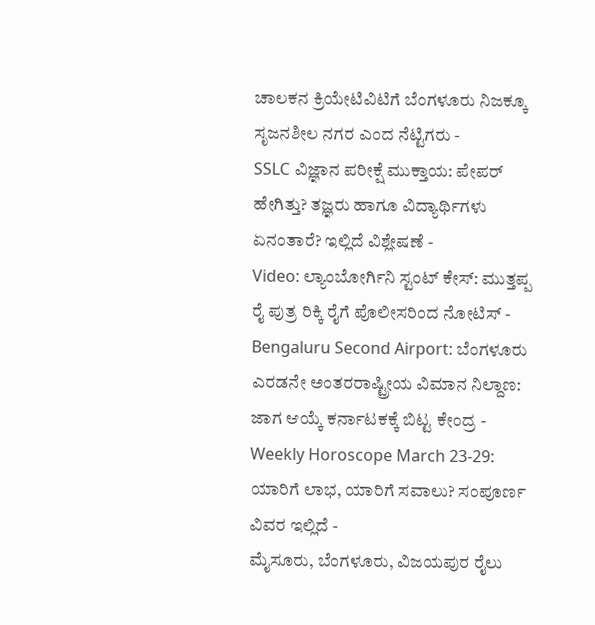ಚಾಲಕನ ಕ್ರಿಯೇಟಿವಿಟಿಗೆ ಬೆಂಗಳೂರು ನಿಜಕ್ಕೂ ಸೃಜನಶೀಲ ನಗರ ಎಂದ ನೆಟ್ಟಿಗರು -
SSLC ವಿಜ್ಞಾನ ಪರೀಕ್ಷೆ ಮುಕ್ತಾಯ: ಪೇಪರ್ ಹೇಗಿತ್ತು? ತಜ್ಞರು ಹಾಗೂ ವಿದ್ಯಾರ್ಥಿಗಳು ಏನಂತಾರೆ? ಇಲ್ಲಿದೆ ವಿಶ್ಲೇಷಣೆ -
Video: ಲ್ಯಾಂಬೋರ್ಗಿನಿ ಸ್ಟಂಟ್ ಕೇಸ್: ಮುತ್ತಪ್ಪ ರೈ ಪುತ್ರ ರಿಕ್ಕಿ ರೈಗೆ ಪೊಲೀಸರಿಂದ ನೋಟಿಸ್ -
Bengaluru Second Airport: ಬೆಂಗಳೂರು ಎರಡನೇ ಅಂತರರಾಷ್ಟ್ರೀಯ ವಿಮಾನ ನಿಲ್ದಾಣ: ಜಾಗ ಆಯ್ಕೆ ಕರ್ನಾಟಕಕ್ಕೆ ಬಿಟ್ಟ ಕೇಂದ್ರ -
Weekly Horoscope March 23-29: ಯಾರಿಗೆ ಲಾಭ, ಯಾರಿಗೆ ಸವಾಲು? ಸಂಪೂರ್ಣ ವಿವರ ಇಲ್ಲಿದೆ -
ಮೈಸೂರು, ಬೆಂಗಳೂರು, ವಿಜಯಪುರ ರೈಲು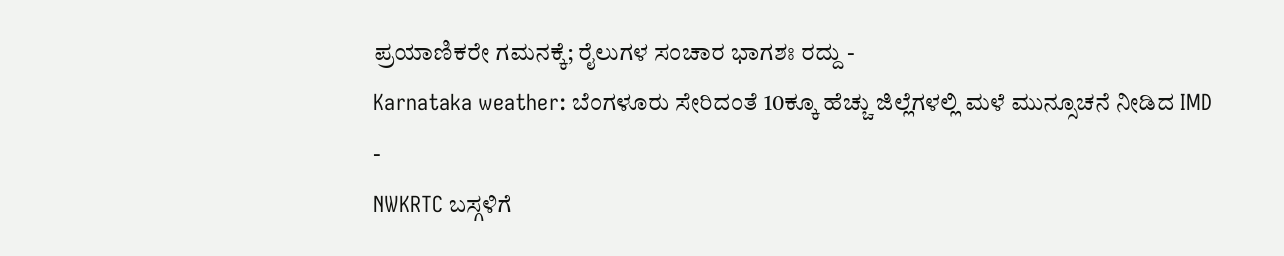ಪ್ರಯಾಣಿಕರೇ ಗಮನಕ್ಕೆ; ರೈಲುಗಳ ಸಂಚಾರ ಭಾಗಶಃ ರದ್ದು -
Karnataka weather: ಬೆಂಗಳೂರು ಸೇರಿದಂತೆ 10ಕ್ಕೂ ಹೆಚ್ಚು ಜಿಲ್ಲೆಗಳಲ್ಲಿ ಮಳೆ ಮುನ್ಸೂಚನೆ ನೀಡಿದ IMD -
NWKRTC ಬಸ್ಗಳಿಗೆ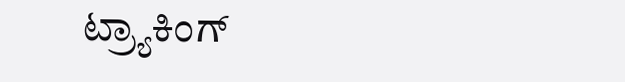ಟ್ರ್ಯಾಕಿಂಗ್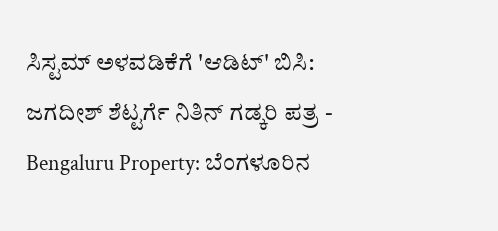ಸಿಸ್ಟಮ್ ಅಳವಡಿಕೆಗೆ 'ಆಡಿಟ್' ಬಿಸಿ: ಜಗದೀಶ್ ಶೆಟ್ಟರ್ಗೆ ನಿತಿನ್ ಗಡ್ಕರಿ ಪತ್ರ -
Bengaluru Property: ಬೆಂಗಳೂರಿನ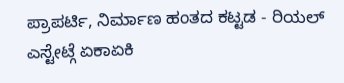ಪ್ರಾಪರ್ಟಿ, ನಿರ್ಮಾಣ ಹಂತದ ಕಟ್ಟಡ - ರಿಯಲ್ ಎಸ್ಟೇಟ್ಗೆ ಏಕಾಏಕಿ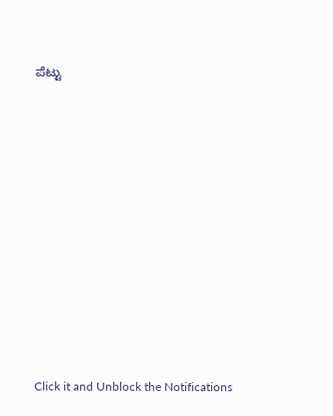ಪೆಟ್ಟು












Click it and Unblock the Notifications